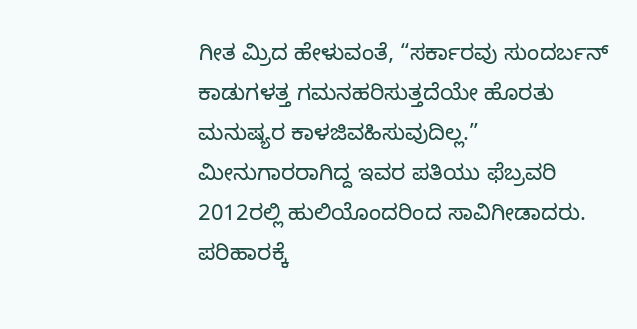ಗೀತ ಮ್ರಿದ ಹೇಳುವಂತೆ, “ಸರ್ಕಾರವು ಸುಂದರ್ಬನ್ ಕಾಡುಗಳತ್ತ ಗಮನಹರಿಸುತ್ತದೆಯೇ ಹೊರತು ಮನುಷ್ಯರ ಕಾಳಜಿವಹಿಸುವುದಿಲ್ಲ.” ಮೀನುಗಾರರಾಗಿದ್ದ ಇವರ ಪತಿಯು ಫೆಬ್ರವರಿ 2012ರಲ್ಲಿ ಹುಲಿಯೊಂದರಿಂದ ಸಾವಿಗೀಡಾದರು. ಪರಿಹಾರಕ್ಕೆ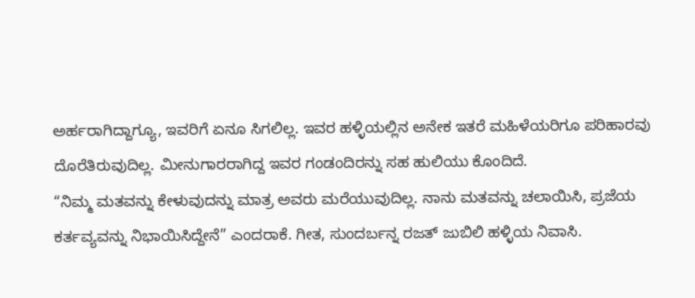ಅರ್ಹರಾಗಿದ್ದಾಗ್ಯೂ, ಇವರಿಗೆ ಏನೂ ಸಿಗಲಿಲ್ಲ. ಇವರ ಹಳ್ಳಿಯಲ್ಲಿನ ಅನೇಕ ಇತರೆ ಮಹಿಳೆಯರಿಗೂ ಪರಿಹಾರವು ದೊರೆತಿರುವುದಿಲ್ಲ. ಮೀನುಗಾರರಾಗಿದ್ದ ಇವರ ಗಂಡಂದಿರನ್ನು ಸಹ ಹುಲಿಯು ಕೊಂದಿದೆ.
“ನಿಮ್ಮ ಮತವನ್ನು ಕೇಳುವುದನ್ನು ಮಾತ್ರ ಅವರು ಮರೆಯುವುದಿಲ್ಲ. ನಾನು ಮತವನ್ನು ಚಲಾಯಿಸಿ, ಪ್ರಜೆಯ ಕರ್ತವ್ಯವನ್ನು ನಿಭಾಯಿಸಿದ್ದೇನೆ” ಎಂದರಾಕೆ. ಗೀತ, ಸುಂದರ್ಬನ್ನ ರಜತ್ ಜುಬಿಲಿ ಹಳ್ಳಿಯ ನಿವಾಸಿ.